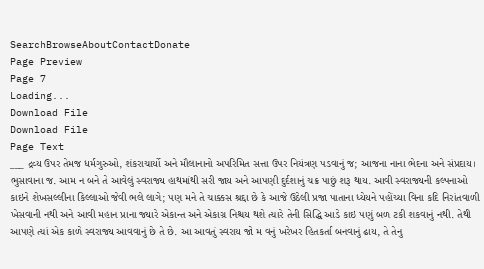SearchBrowseAboutContactDonate
Page Preview
Page 7
Loading...
Download File
Download File
Page Text
___ દ્રવ્ય ઉપર તેમજ ધર્મગુરુઓ, શંકરાચાર્યો અને મૌલાનાનો અપરિમિત સત્તા ઉપર નિયંત્રણ પડવાનું જ; આજના નાના ભેદના અને સંપ્રદાય। ભુસાવાના જ. આમ ન બને તે આવેલું સ્વરાજ્ય હાથમાંથી સરી જાય અને આપણી દુર્દશાનું ચક્ર પાછું શરૂ થાય. આવી સ્વરાજ્યની કલ્પનાઓ કાઇને શેખસલ્લીના કિલ્લાઓ જેવી ભલે લાગે; પણ મને તે ચાક્કસ શ્રદ્દા છે કે આજે ઉઠેલી પ્રજા પાતાના ધ્યેયને પહોંચ્યા વિના કદિ નિરાંતવાળી ખેસવાની નથી અને આવી મહાન પ્રાના જ્યારે એકાન્ત અને એકાગ્ર નિશ્ચય થશે ત્યારે તેની સિદ્ધિ આડે કાઇ પણું બળ ટકી શકવાનું નથી. તેથી આપણે ત્યાં એક કાળે સ્વરાજ્ય આવવાનું છે તે છે. આ આવતું સ્વરાય જો મ વનું ખરેખર હિતકર્તા બનવાનું ઢાય, તે તેનુ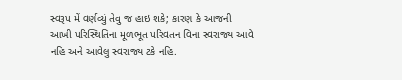સ્વરૂપ મેં વર્ણવ્યું તેવુ જ હાઇ શકે; કારણ કે આજની આખી પરિસ્થિતિના મૂળભૂત પરિવતન વિના સ્વરાજ્ય આવે નહિ અને આવેલુ સ્વરાજ્ય ટકે નહિ.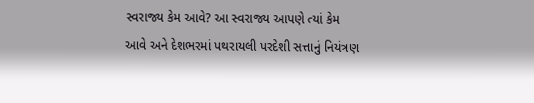સ્વરાજ્ય કેમ આવે? આ સ્વરાજ્ય આપણે ત્યાં કેમ આવે અને દેશભરમાં પથરાયલી પરદેશી સત્તાનું નિયંત્રણ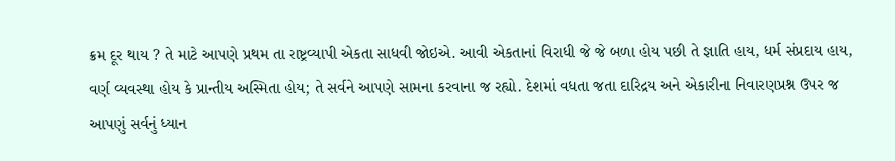ક્રમ દૂર થાય ? તે માટે આપણે પ્રથમ તા રાષ્ટ્રવ્યાપી એકતા સાધવી જોઇએ. આવી એકતાનાં વિરાધી જે જે બળા હોય પછી તે જ્ઞાતિ હાય, ધર્મ સંપ્રદાય હાય, વર્ણ વ્યવસ્થા હોય કે પ્રાન્તીય અસ્મિતા હોય; તે સર્વને આપણે સામના કરવાના જ રહ્યો. દેશમાં વધતા જતા દારિદ્રય અને એકારીના નિવારણપ્રશ્ન ઉપર જ આપણું સર્વનું ધ્યાન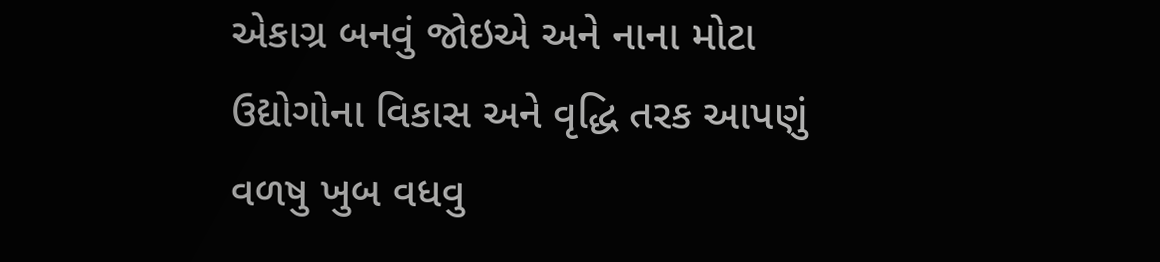એકાગ્ર બનવું જોઇએ અને નાના મોટા ઉદ્યોગોના વિકાસ અને વૃદ્ધિ તરક આપણું વળષુ ખુબ વધવુ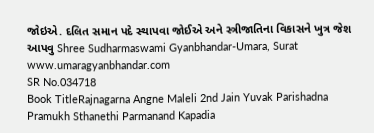જોઇએ. દલિત સમાન પદે સ્થાપવા જોઈએ અને સ્ત્રીજાતિના વિકાસને ખુત્ર જેશ આપવુ Shree Sudharmaswami Gyanbhandar-Umara, Surat www.umaragyanbhandar.com
SR No.034718
Book TitleRajnagarna Angne Maleli 2nd Jain Yuvak Parishadna Pramukh Sthanethi Parmanand Kapadia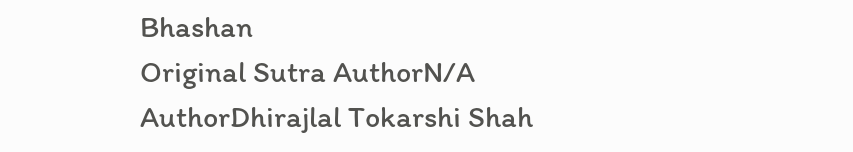Bhashan
Original Sutra AuthorN/A
AuthorDhirajlal Tokarshi Shah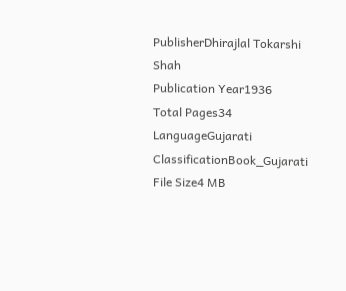PublisherDhirajlal Tokarshi Shah
Publication Year1936
Total Pages34
LanguageGujarati
ClassificationBook_Gujarati
File Size4 MB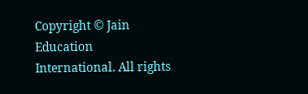Copyright © Jain Education International. All rights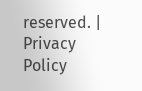reserved. | Privacy Policy